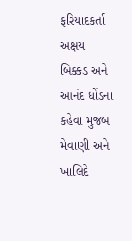ફરિયાદકર્તા અક્ષય બિક્કડ અને આનંદ ધોંડના કહેવા મુજબ મેવાણી અને ખાલિદે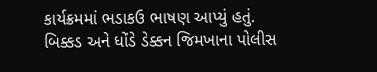કાર્યક્રમમાં ભડાકઉ ભાષણ આપ્યું હતું. બિક્કડ અને ધોંડે ડેક્કન જિમખાના પોલીસ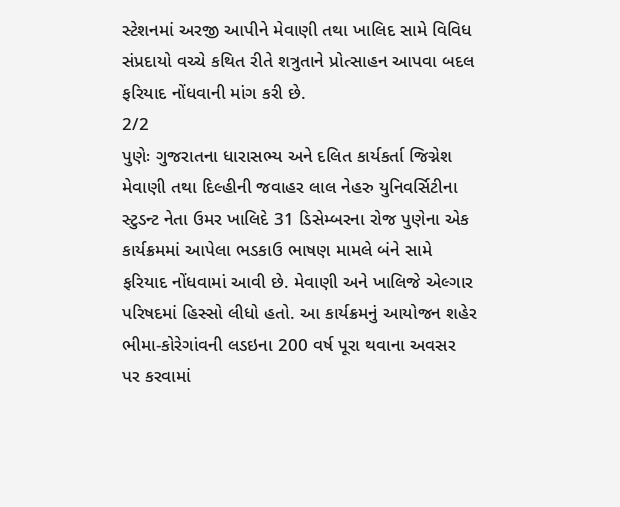સ્ટેશનમાં અરજી આપીને મેવાણી તથા ખાલિદ સામે વિવિધ સંપ્રદાયો વચ્ચે કથિત રીતે શત્રુતાને પ્રોત્સાહન આપવા બદલ ફરિયાદ નોંધવાની માંગ કરી છે.
2/2
પુણેઃ ગુજરાતના ધારાસભ્ય અને દલિત કાર્યકર્તા જિગ્નેશ મેવાણી તથા દિલ્હીની જવાહર લાલ નેહરુ યુનિવર્સિટીના સ્ટુડન્ટ નેતા ઉમર ખાલિદે 31 ડિસેમ્બરના રોજ પુણેના એક કાર્યક્રમમાં આપેલા ભડકાઉ ભાષણ મામલે બંને સામે ફરિયાદ નોંધવામાં આવી છે. મેવાણી અને ખાલિજે એલ્ગાર પરિષદમાં હિસ્સો લીધો હતો. આ કાર્યક્રમનું આયોજન શહેર ભીમા-કોરેગાંવની લડઇના 200 વર્ષ પૂરા થવાના અવસર પર કરવામાં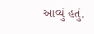આવ્યું હતું.